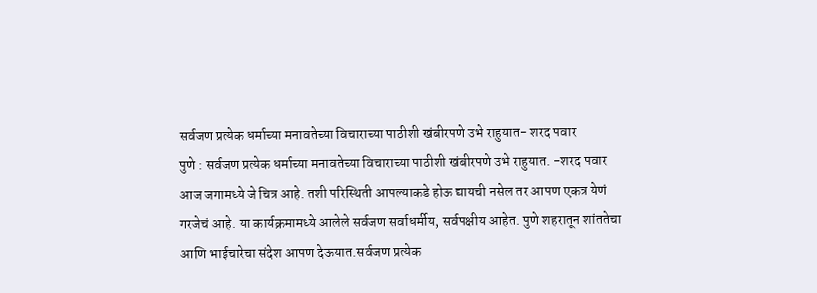सर्वजण प्रत्येक धर्माच्या मनावतेच्या विचाराच्या पाठीशी खंबीरपणे उभे राहुयात- शरद पवार
पुणे : सर्वजण प्रत्येक धर्माच्या मनावतेच्या विचाराच्या पाठीशी खंबीरपणे उभे राहुयात. -शरद पवार
आज जगामध्ये जे चित्र आहे. तशी परिस्थिती आपल्याकडे होऊ द्यायची नसेल तर आपण एकत्र येणं गरजेचं आहे. या कार्यक्रमामध्ये आलेले सर्वजण सर्वाधर्मीय, सर्वपक्षीय आहेत. पुणे शहरातून शांततेचा आणि भाईचारेचा संदेश आपण देऊयात.सर्वजण प्रत्येक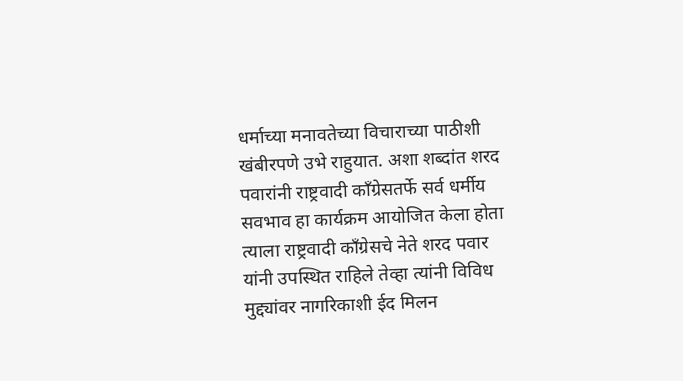धर्माच्या मनावतेच्या विचाराच्या पाठीशी खंबीरपणे उभे राहुयात. अशा शब्दांत शरद पवारांनी राष्ट्रवादी काँग्रेसतर्फे सर्व धर्मीय सवभाव हा कार्यक्रम आयोजित केला होता त्याला राष्ट्रवादी काँग्रेसचे नेते शरद पवार यांनी उपस्थित राहिले तेव्हा त्यांनी विविध मुद्द्यांवर नागरिकाशी ईद मिलन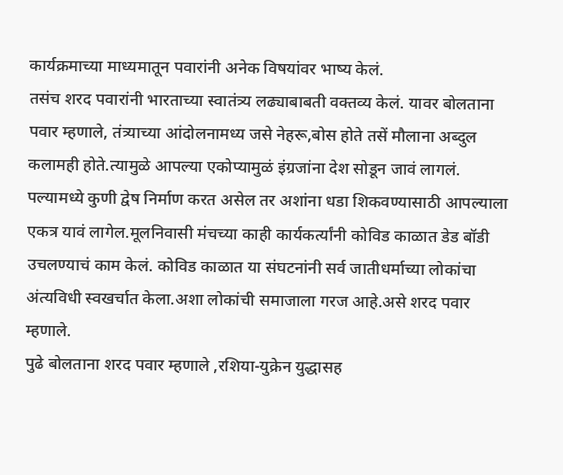कार्यक्रमाच्या माध्यमातून पवारांनी अनेक विषयांवर भाष्य केलं.
तसंच शरद पवारांनी भारताच्या स्वातंत्र्य लढ्याबाबती वक्तव्य केलं. यावर बोलताना पवार म्हणाले, तंत्र्याच्या आंदोलनामध्य जसे नेहरू,बोस होते तसें मौलाना अब्दुल कलामही होते.त्यामुळे आपल्या एकोप्यामुळं इंग्रजांना देश सोडून जावं लागलं. पल्यामध्ये कुणी द्वेष निर्माण करत असेल तर अशांना धडा शिकवण्यासाठी आपल्याला एकत्र यावं लागेल.मूलनिवासी मंचच्या काही कार्यकर्त्यांनी कोविड काळात डेड बॉडी उचलण्याचं काम केलं. कोविड काळात या संघटनांनी सर्व जातीधर्माच्या लोकांचा अंत्यविधी स्वखर्चात केला.अशा लोकांची समाजाला गरज आहे.असे शरद पवार म्हणाले.
पुढे बोलताना शरद पवार म्हणाले ,रशिया-युक्रेन युद्धासह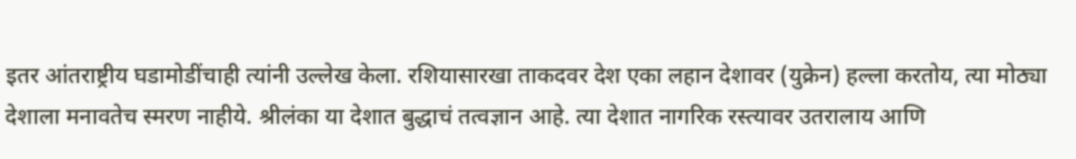इतर आंतराष्ट्रीय घडामोडींचाही त्यांनी उल्लेख केला. रशियासारखा ताकदवर देश एका लहान देशावर (युक्रेन) हल्ला करतोय, त्या मोठ्या देशाला मनावतेच स्मरण नाहीये. श्रीलंका या देशात बुद्धाचं तत्वज्ञान आहे. त्या देशात नागरिक रस्त्यावर उतरालाय आणि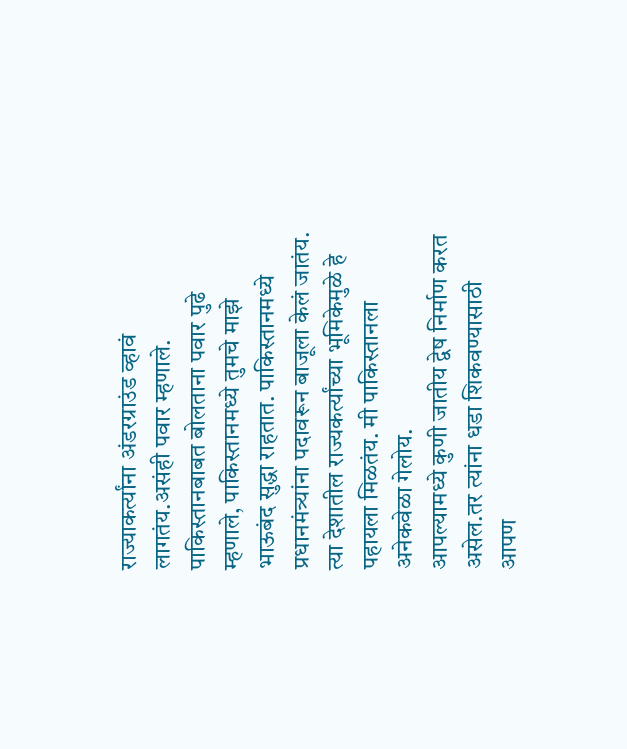राज्याकर्त्यांना अंडरग्राउंड व्हावं लागतंय.असंही पवार म्हणाले.
पाकिस्तानबाबत बोलताना पवार पुढे म्हणाले, पाकिस्तानमध्ये तुमचे माझे भाऊबंद सुद्धा राहतात. पाकिस्तानमध्ये प्रधानमंत्र्यांना पदावरून बाजूला केलं जातंय. त्या देशातील राज्यकर्त्यांच्या भूमिकेमुळे हे पहायला मिळतंय. मी पाकिस्तानला अनेकवेळा गेलोय.
आपल्यामध्ये कुणी जातीय द्वेष निर्माण करत असेल.तर त्यांना धडा शिकवण्यासाठी आपण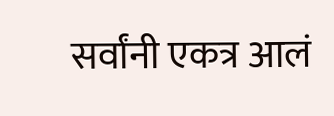सर्वांनी एकत्र आलं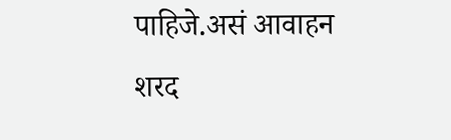पाहिजे.असं आवाहन शरद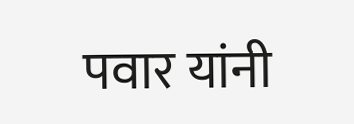पवार यांनी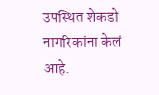उपस्थित शेकडो नागरिकांना केलं आहे.